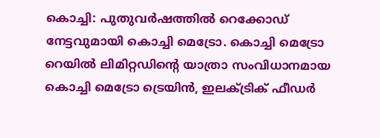കൊച്ചി: പുതുവർഷത്തിൽ റെക്കോഡ് നേട്ടവുമായി കൊച്ചി മെട്രോ. കൊച്ചി മെട്രോ റെയിൽ ലിമിറ്റഡിന്റെ യാത്രാ സംവിധാനമായ കൊച്ചി മെട്രോ ട്രെയിൻ, ഇലക്ട്രിക് ഫീഡർ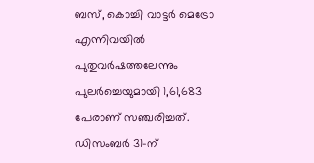ബസ്, കൊച്ചി വാട്ടർ മെട്രോ എന്നിവയിൽ പുതുവർഷത്തലേന്നും പുലർച്ചെയുമായി 1,61,683 പേരാണ് സഞ്ചരിച്ചത്. ഡിസംബർ 31-ന്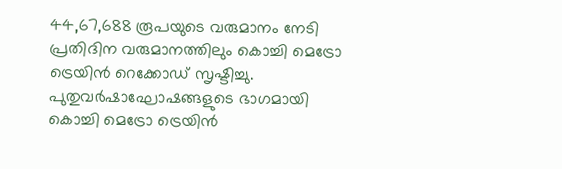44,67,688 രൂപയുടെ വരുമാനം നേടി പ്രതിദിന വരുമാനത്തിലും കൊച്ചി മെട്രോ ട്രെയിൻ റെക്കോഡ് സൃഷ്ടിച്ചു.
പുതുവർഷാഘോഷങ്ങളുടെ ഭാഗമായി കൊച്ചി മെട്രോ ട്രെയിൻ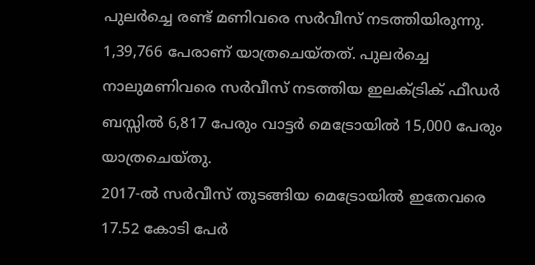പുലർച്ചെ രണ്ട് മണിവരെ സർവീസ് നടത്തിയിരുന്നു. 1,39,766 പേരാണ് യാത്രചെയ്തത്. പുലർച്ചെ നാലുമണിവരെ സർവീസ് നടത്തിയ ഇലക്ട്രിക് ഫീഡർ ബസ്സിൽ 6,817 പേരും വാട്ടർ മെട്രോയിൽ 15,000 പേരും യാത്രചെയ്തു.
2017-ൽ സർവീസ് തുടങ്ങിയ മെട്രോയിൽ ഇതേവരെ 17.52 കോടി പേർ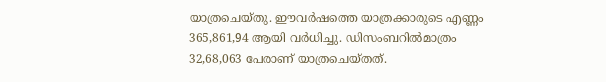യാത്രചെയ്തു. ഈവർഷത്തെ യാത്രക്കാരുടെ എണ്ണം 365,861,94 ആയി വർധിച്ചു. ഡിസംബറിൽമാത്രം 32,68,063 പേരാണ് യാത്രചെയ്തത്.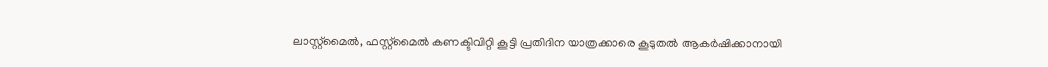ലാസ്റ്റ്മൈൽ, ഫസ്റ്റ്മൈൽ കണക്ടിവിറ്റി കൂട്ടി പ്രതിദിന യാത്രക്കാരെ കൂടുതൽ ആകർഷിക്കാനായി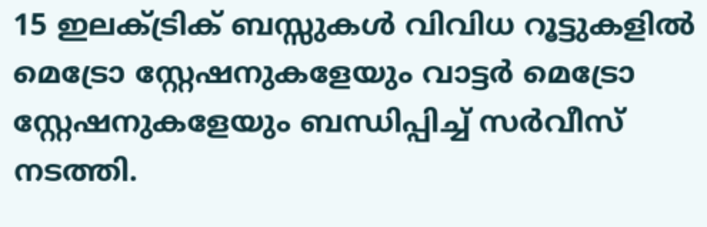15 ഇലക്ട്രിക് ബസ്സുകൾ വിവിധ റൂട്ടുകളിൽ മെട്രോ സ്റ്റേഷനുകളേയും വാട്ടർ മെട്രോ സ്റ്റേഷനുകളേയും ബന്ധിപ്പിച്ച് സർവീസ് നടത്തി.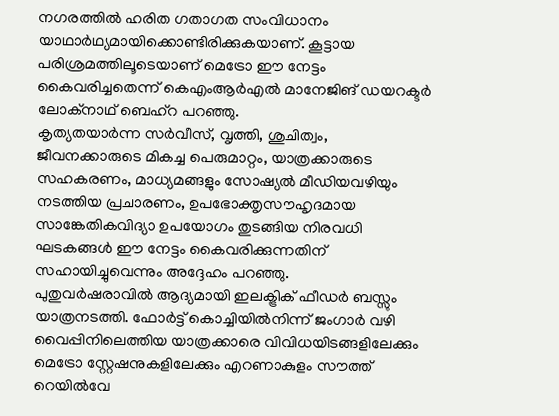നഗരത്തിൽ ഹരിത ഗതാഗത സംവിധാനം യാഥാർഥ്യമായിക്കൊണ്ടിരിക്കുകയാണ്. കൂട്ടായ പരിശ്രമത്തിലൂടെയാണ് മെട്രോ ഈ നേട്ടം കൈവരിച്ചതെന്ന് കെഎംആർഎൽ മാനേജിങ് ഡയറക്ടർ ലോക്നാഥ് ബെഹ്റ പറഞ്ഞു.
കൃത്യതയാർന്ന സർവീസ്, വൃത്തി, ശുചിത്വം, ജീവനക്കാരുടെ മികച്ച പെരുമാറ്റം, യാത്രക്കാരുടെ സഹകരണം, മാധ്യമങ്ങളും സോഷ്യൽ മീഡിയവഴിയും നടത്തിയ പ്രചാരണം, ഉപഭോക്തൃസൗഹൃദമായ സാങ്കേതികവിദ്യാ ഉപയോഗം തുടങ്ങിയ നിരവധി ഘടകങ്ങൾ ഈ നേട്ടം കൈവരിക്കുന്നതിന് സഹായിച്ചുവെന്നും അദ്ദേഹം പറഞ്ഞു.
പുതുവർഷരാവിൽ ആദ്യമായി ഇലക്ട്രിക് ഫീഡർ ബസ്സും യാത്രനടത്തി. ഫോർട്ട് കൊച്ചിയിൽനിന്ന് ജംഗാർ വഴി വൈപ്പിനിലെത്തിയ യാത്രക്കാരെ വിവിധയിടങ്ങളിലേക്കും മെട്രോ സ്റ്റേഷനുകളിലേക്കും എറണാകുളം സൗത്ത് റെയിൽവേ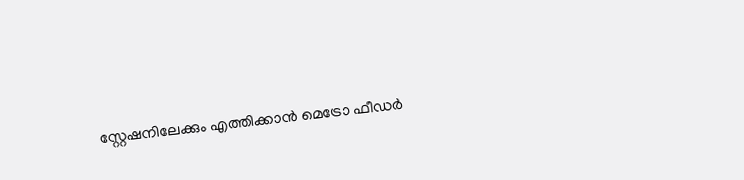സ്റ്റേഷനിലേക്കും എത്തിക്കാൻ മെട്രോ ഫീഡർ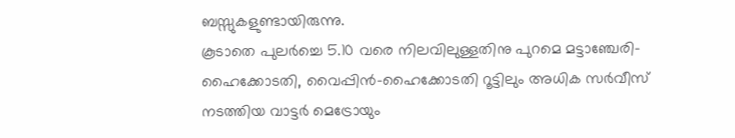ബസ്സുകളുണ്ടായിരുന്നു.
കൂടാതെ പുലർച്ചെ 5.10 വരെ നിലവിലുള്ളതിനു പുറമെ മട്ടാഞ്ചേരി-ഹൈക്കോടതി, വൈപ്പിൻ-ഹൈക്കോടതി റൂട്ടിലും അധിക സർവീസ് നടത്തിയ വാട്ടർ മെട്രോയും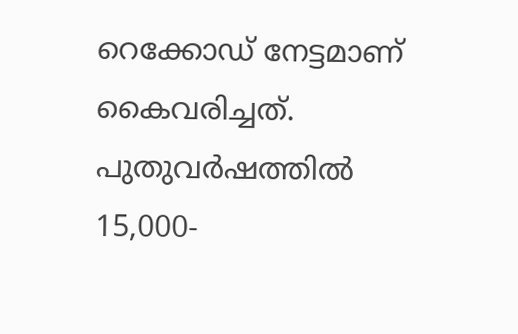റെക്കോഡ് നേട്ടമാണ് കൈവരിച്ചത്. പുതുവർഷത്തിൽ 15,000-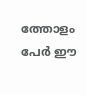ത്തോളം പേർ ഈ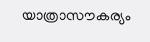യാത്രാസൗകര്യം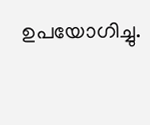ഉപയോഗിച്ചു.